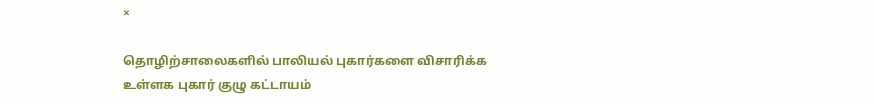×

தொழிற்சாலைகளில் பாலியல் புகார்களை விசாரிக்க உள்ளக புகார் குழு கட்டாயம்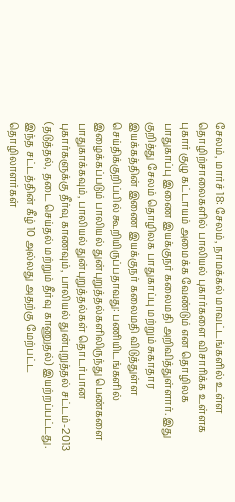சேலம், மார்ச் 18: சேலம், நாமக்கல் மாவட்டங்களில் உள்ள தொழிற்சாலைகளில் பாலியல் புகார்களை விசாரிக்க உள்ளக புகார் குழு கட்டாயம் அமைக்க வேண்டும் என தொழிலக பாதுகாப்பு இணை இயக்குநர் கலைமதி அறிவித்துள்ளார். இது குறித்து சேலம் தொழிலக பாதுகாப்பு மற்றும் சுகாதார இயக்கத்தின் இணை இயக்குநர் கலைமதி விடுத்துள்ள செய்திக்குறிப்பில் கூறியிருப்பதாவது: பணியிடங்களில் இழைக்கப்படும் பாலியல் துன்புறுத்தல்களிலிருந்து பெண்களை பாதுகாக்கவும், பாலியல் துன்புறுத்தல்கள் தொடர்பான புகார்களுக்கு தீர்வு காணவும், பாலியல் துன்புறுத்தல் சட்டம்-2013 (தடுத்தல், தடை செய்தல் மற்றும் தீர்வு காணுதல்) இயற்றப்பட்டது. இந்த சட்டத்தின் கீழ் 10 அல்லது அதற்கு மேற்பட்ட தொழிலாளர்கள்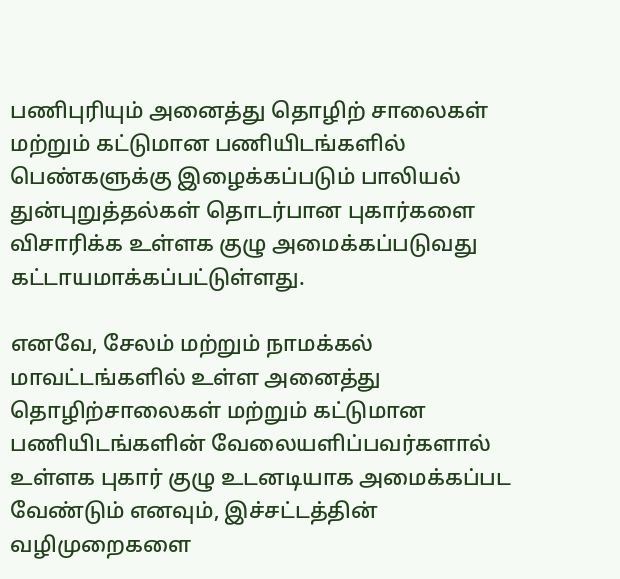பணிபுரியும் அனைத்து தொழிற் சாலைகள் மற்றும் கட்டுமான பணியிடங்களில் பெண்களுக்கு இழைக்கப்படும் பாலியல் துன்புறுத்தல்கள் தொடர்பான புகார்களை விசாரிக்க உள்ளக குழு அமைக்கப்படுவது கட்டாயமாக்கப்பட்டுள்ளது.

எனவே, சேலம் மற்றும் நாமக்கல் மாவட்டங்களில் உள்ள அனைத்து தொழிற்சாலைகள் மற்றும் கட்டுமான பணியிடங்களின் வேலையளிப்பவர்களால் உள்ளக புகார் குழு உடனடியாக அமைக்கப்பட வேண்டும் எனவும், இச்சட்டத்தின் வழிமுறைகளை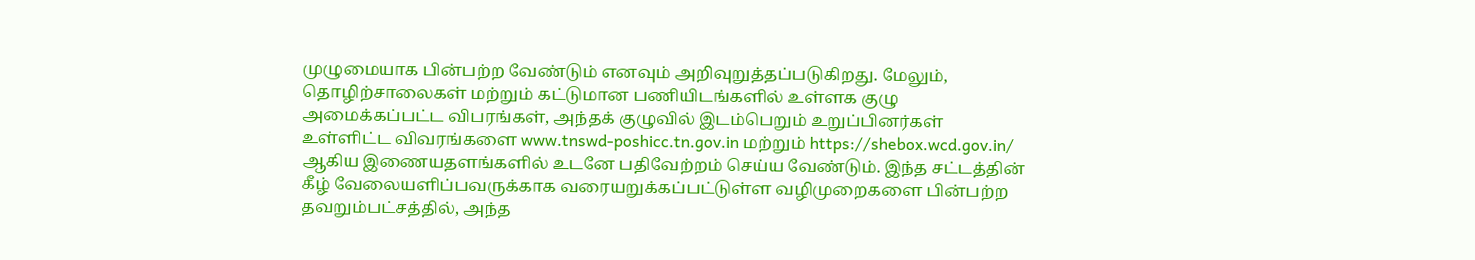முழுமையாக பின்பற்ற வேண்டும் எனவும் அறிவுறுத்தப்படுகிறது. மேலும், தொழிற்சாலைகள் மற்றும் கட்டுமான பணியிடங்களில் உள்ளக குழு அமைக்கப்பட்ட விபரங்கள், அந்தக் குழுவில் இடம்பெறும் உறுப்பினர்கள் உள்ளிட்ட விவரங்களை www.tnswd-poshicc.tn.gov.in மற்றும் https://shebox.wcd.gov.in/ ஆகிய இணையதளங்களில் உடனே பதிவேற்றம் செய்ய வேண்டும். இந்த சட்டத்தின் கீழ் வேலையளிப்பவருக்காக வரையறுக்கப்பட்டுள்ள வழிமுறைகளை பின்பற்ற தவறும்பட்சத்தில், அந்த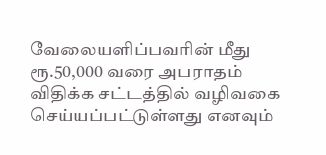வேலையளிப்பவரின் மீது ரூ.50,000 வரை அபராதம் விதிக்க சட்டத்தில் வழிவகை செய்யப்பட்டுள்ளது எனவும்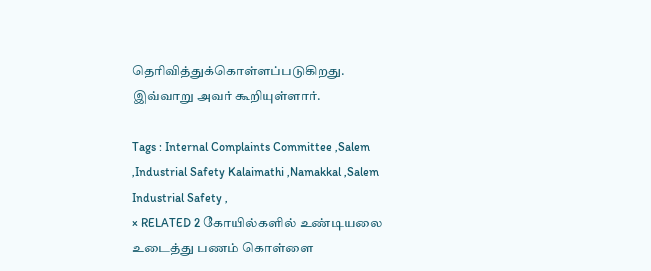தெரிவித்துக்கொள்ளப்படுகிறது. இவ்வாறு அவர் கூறியுள்ளார்.

Tags : Internal Complaints Committee ,Salem ,Industrial Safety Kalaimathi ,Namakkal ,Salem Industrial Safety ,
× RELATED 2 கோயில்களில் உண்டியலை உடைத்து பணம் கொள்ளை